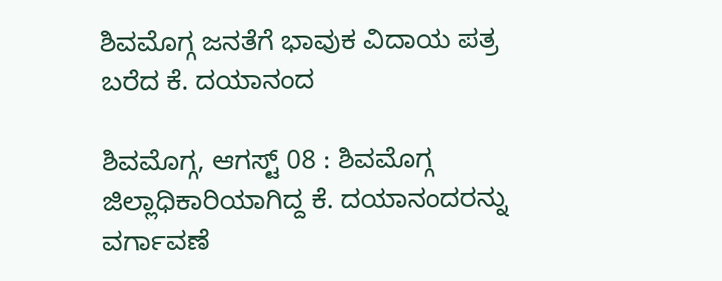ಶಿವಮೊಗ್ಗ ಜನತೆಗೆ ಭಾವುಕ ವಿದಾಯ ಪತ್ರ ಬರೆದ ಕೆ. ದಯಾನಂದ

ಶಿವಮೊಗ್ಗ, ಆಗಸ್ಟ್ 08 : ಶಿವಮೊಗ್ಗ ಜಿಲ್ಲಾಧಿಕಾರಿಯಾಗಿದ್ದ ಕೆ. ದಯಾನಂದರನ್ನು ವರ್ಗಾವಣೆ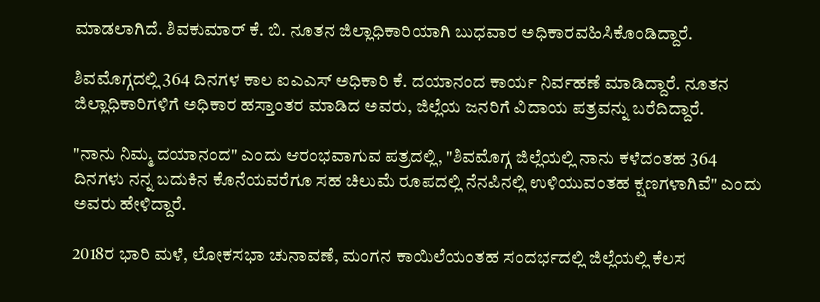ಮಾಡಲಾಗಿದೆ. ಶಿವಕುಮಾರ್ ಕೆ. ಬಿ. ನೂತನ ಜಿಲ್ಲಾಧಿಕಾರಿಯಾಗಿ ಬುಧವಾರ ಅಧಿಕಾರವಹಿಸಿಕೊಂಡಿದ್ದಾರೆ.

ಶಿವಮೊಗ್ಗದಲ್ಲಿ 364 ದಿನಗಳ ಕಾಲ ಐಎಎಸ್ ಅಧಿಕಾರಿ ಕೆ. ದಯಾನಂದ ಕಾರ್ಯ ನಿರ್ವಹಣೆ ಮಾಡಿದ್ದಾರೆ. ನೂತನ ಜಿಲ್ಲಾಧಿಕಾರಿಗಳಿಗೆ ಅಧಿಕಾರ ಹಸ್ತಾಂತರ ಮಾಡಿದ ಅವರು, ಜಿಲ್ಲೆಯ ಜನರಿಗೆ ವಿದಾಯ ಪತ್ರವನ್ನು ಬರೆದಿದ್ದಾರೆ.

"ನಾನು ನಿಮ್ಮ ದಯಾನಂದ" ಎಂದು ಆರಂಭವಾಗುವ ಪತ್ರದಲ್ಲಿ, "ಶಿವಮೊಗ್ಗ ಜಿಲ್ಲೆಯಲ್ಲಿ ನಾನು ಕಳೆದಂತಹ 364 ದಿನಗಳು ನನ್ನ ಬದುಕಿನ ಕೊನೆಯವರೆಗೂ ಸಹ ಚಿಲುಮೆ ರೂಪದಲ್ಲಿ ನೆನಪಿನಲ್ಲಿ‌ ಉಳಿಯುವಂತಹ ಕ್ಷಣಗಳಾಗಿವೆ" ಎಂದು ಅವರು ಹೇಳಿದ್ದಾರೆ.

2018ರ ಭಾರಿ ಮಳೆ, ಲೋಕಸಭಾ ಚುನಾವಣೆ, ಮಂಗನ ಕಾಯಿಲೆಯಂತಹ ಸಂದರ್ಭದಲ್ಲಿ ಜಿಲ್ಲೆಯಲ್ಲಿ ಕೆಲಸ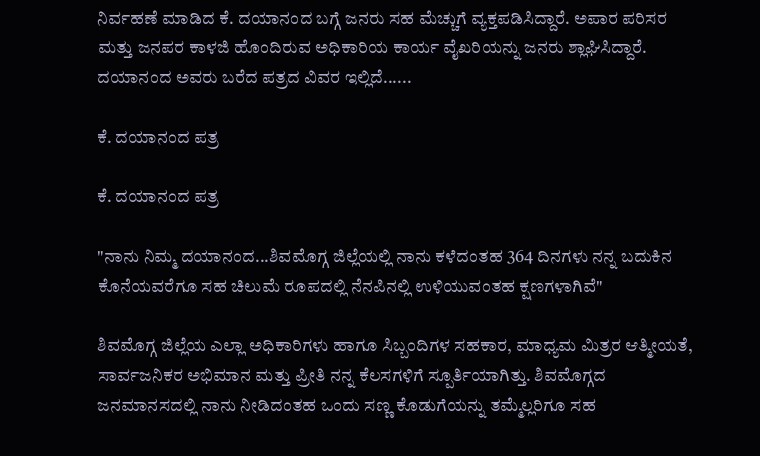ನಿರ್ವಹಣೆ ಮಾಡಿದ ಕೆ. ದಯಾನಂದ ಬಗ್ಗೆ ಜನರು ಸಹ ಮೆಚ್ಚುಗೆ ವ್ಯಕ್ತಪಡಿಸಿದ್ದಾರೆ. ಅಪಾರ ಪರಿಸರ ಮತ್ತು ಜನಪರ ಕಾಳಜಿ ಹೊಂದಿರುವ ಅಧಿಕಾರಿಯ ಕಾರ್ಯ ವೈಖರಿಯನ್ನು ಜನರು ಶ್ಲಾಘಿಸಿದ್ದಾರೆ. ದಯಾನಂದ ಅವರು ಬರೆದ ಪತ್ರದ ವಿವರ ಇಲ್ಲಿದೆ......

ಕೆ. ದಯಾನಂದ ಪತ್ರ

ಕೆ. ದಯಾನಂದ ಪತ್ರ

"ನಾನು ನಿಮ್ಮ ದಯಾನಂದ...ಶಿವಮೊಗ್ಗ ಜಿಲ್ಲೆಯಲ್ಲಿ ನಾನು ಕಳೆದಂತಹ 364 ದಿನಗಳು ನನ್ನ ಬದುಕಿನ ಕೊನೆಯವರೆಗೂ ಸಹ ಚಿಲುಮೆ ರೂಪದಲ್ಲಿ ನೆನಪಿನಲ್ಲಿ‌ ಉಳಿಯುವಂತಹ ಕ್ಷಣಗಳಾಗಿವೆ"

ಶಿವಮೊಗ್ಗ ಜಿಲ್ಲೆಯ ಎಲ್ಲಾ ಅಧಿಕಾರಿಗಳು ಹಾಗೂ ಸಿಬ್ಬಂದಿಗಳ ಸಹಕಾರ, ಮಾಧ್ಯಮ ಮಿತ್ರರ ಆತ್ಮೀಯತೆ, ಸಾರ್ವಜನಿಕರ ಅಭಿಮಾನ ಮತ್ತು ಪ್ರೀತಿ ನನ್ನ ಕೆಲಸಗಳಿಗೆ ಸ್ಪೂರ್ತಿಯಾಗಿತ್ತು. ಶಿವಮೊಗ್ಗದ ಜನಮಾನಸದಲ್ಲಿ ನಾನು ನೀಡಿದಂತಹ ಒಂದು ಸಣ್ಣ ಕೊಡುಗೆಯನ್ನು ತಮ್ಮೆಲ್ಲರಿಗೂ ಸಹ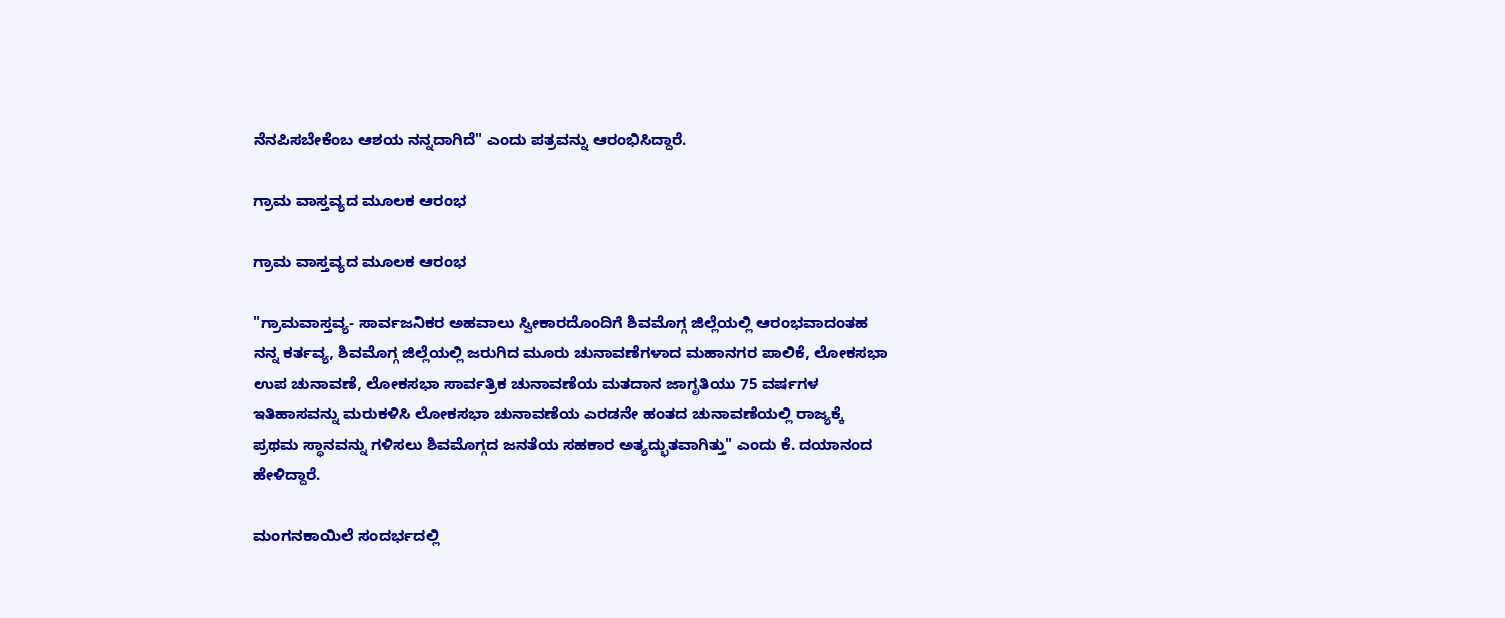ನೆನಪಿಸಬೇಕೆಂಬ ಆಶಯ ನನ್ನದಾಗಿದೆ" ಎಂದು ಪತ್ರವನ್ನು ಆರಂಭಿಸಿದ್ದಾರೆ.

ಗ್ರಾಮ ವಾಸ್ತವ್ಯದ ಮೂಲಕ ಆರಂಭ

ಗ್ರಾಮ ವಾಸ್ತವ್ಯದ ಮೂಲಕ ಆರಂಭ

"ಗ್ರಾಮವಾಸ್ತವ್ಯ- ಸಾರ್ವಜನಿಕರ ಅಹವಾಲು ಸ್ವೀಕಾರದೊಂದಿಗೆ ಶಿವಮೊಗ್ಗ ಜಿಲ್ಲೆಯಲ್ಲಿ ಆರಂಭವಾದಂತಹ ನನ್ನ ಕರ್ತವ್ಯ, ಶಿವಮೊಗ್ಗ ಜಿಲ್ಲೆಯಲ್ಲಿ‌ ಜರುಗಿದ ಮೂರು‌ ಚುನಾವಣೆಗಳಾದ ಮಹಾನಗರ ಪಾಲಿಕೆ, ಲೋಕಸಭಾ ಉಪ ಚುನಾವಣೆ, ಲೋಕ‌ಸಭಾ ಸಾರ್ವತ್ರಿಕ ಚುನಾವಣೆಯ ಮತದಾನ‌ ಜಾಗೃತಿಯು 75 ವರ್ಷಗಳ ಇತಿಹಾಸವನ್ನು ಮರುಕಳಿಸಿ ಲೋಕ‌ಸಭಾ ಚುನಾವಣೆಯ ಎರಡನೇ ಹಂತದ ಚುನಾವಣೆಯಲ್ಲಿ ರಾಜ್ಯಕ್ಕೆ ಪ್ರಥಮ‌ ಸ್ಥಾನವನ್ನು ಗಳಿಸಲು ಶಿವಮೊಗ್ಗದ ಜನತೆಯ ಸಹಕಾರ ಅತ್ಯದ್ಭುತವಾಗಿತ್ತು" ಎಂದು ಕೆ. ದಯಾನಂದ ಹೇಳಿದ್ದಾರೆ.

ಮಂಗನಕಾಯಿಲೆ ಸಂದರ್ಭದಲ್ಲಿ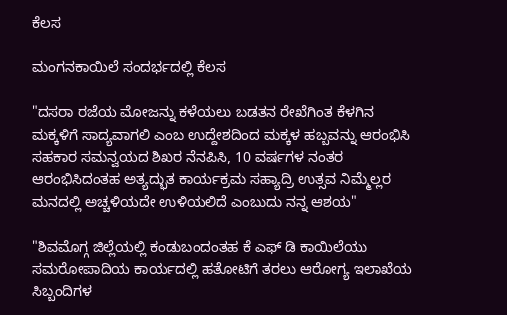ಕೆಲಸ

ಮಂಗನಕಾಯಿಲೆ ಸಂದರ್ಭದಲ್ಲಿ ಕೆಲಸ

"ದಸರಾ ರಜೆಯ ಮೋಜನ್ನು ಕಳೆಯಲು ಬಡತನ ರೇಖೆಗಿಂತ ಕೆಳಗಿನ ಮಕ್ಕಳಿಗೆ ಸಾದ್ಯವಾಗಲಿ ಎಂಬ ಉದ್ದೇಶದಿಂದ ಮಕ್ಕಳ ಹಬ್ಬವನ್ನು ಆರಂಭಿಸಿ ಸಹಕಾರ ಸಮನ್ವಯದ ಶಿಖರ ನೆನಪಿಸಿ, 10 ವರ್ಷಗಳ ನಂತರ ಆರಂಭಿಸಿದಂತಹ ಅತ್ಯದ್ಭುತ ಕಾರ್ಯಕ್ರಮ ಸಹ್ಯಾದ್ರಿ ಉತ್ಸವ ನಿಮ್ಮೆಲ್ಲರ‌ ಮನದಲ್ಲಿ ಅಚ್ಚಳಿಯದೇ ಉಳಿಯಲಿದೆ ಎಂಬುದು ನನ್ನ ಆಶಯ"

"ಶಿವಮೊಗ್ಗ ಜಿಲ್ಲೆಯಲ್ಲಿ ಕಂಡುಬಂದಂತಹ ಕೆ ಎಫ್ ಡಿ ಕಾಯಿಲೆಯು ಸಮರೋಪಾದಿಯ ಕಾರ್ಯದಲ್ಲಿ ಹತೋಟಿಗೆ ತರಲು ಆರೋಗ್ಯ ಇಲಾಖೆಯ ಸಿಬ್ಬಂದಿಗಳ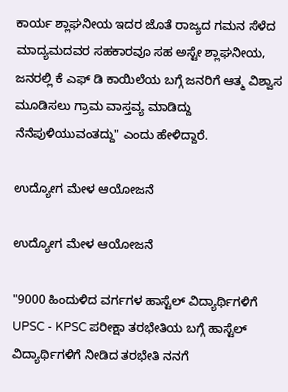ಕಾರ್ಯ ಶ್ಲಾಘನೀಯ ಇದರ ಜೊತೆ ರಾಜ್ಯದ ಗಮನ ಸೆಳೆದ ಮಾದ್ಯಮದವರ ಸಹಕಾರವೂ ಸಹ ಅಸ್ಟೇ ಶ್ಲಾಘನೀಯ, ಜನರಲ್ಲಿ‌ ಕೆ ಎಫ್ ಡಿ ಕಾಯಿಲೆಯ ಬಗ್ಗೆ‌ ಜನರಿಗೆ ಆತ್ಮ ವಿಶ್ವಾಸ ಮೂಡಿಸಲು‌ ಗ್ರಾಮ ವಾಸ್ತವ್ಯ ಮಾಡಿದ್ದು ನೆನೆಪುಳಿಯುವಂತದ್ದು" ಎಂದು ಹೇಳಿದ್ದಾರೆ.

ಉದ್ಯೋಗ ಮೇಳ ಆಯೋಜನೆ

ಉದ್ಯೋಗ ಮೇಳ ಆಯೋಜನೆ

"9000 ಹಿಂದುಳಿದ ವರ್ಗಗಳ ಹಾಸ್ಟೆಲ್ ವಿದ್ಯಾರ್ಥಿಗಳಿಗೆ UPSC - KPSC ಪರೀಕ್ಷಾ ತರಭೇತಿಯ ಬಗ್ಗೆ ಹಾಸ್ಟೆಲ್ ವಿದ್ಯಾರ್ಥಿಗಳಿಗೆ ನೀಡಿದ ತರಭೇತಿ ನನಗೆ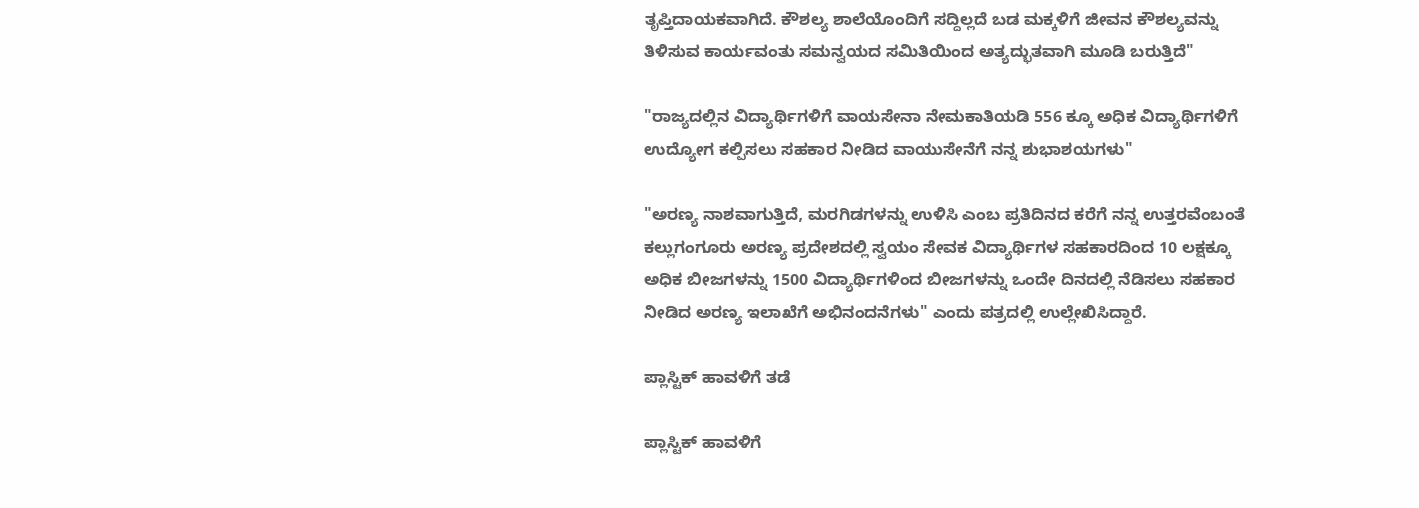ತೃಪ್ತಿದಾಯಕವಾಗಿದೆ. ಕೌಶಲ್ಯ ಶಾಲೆಯೊಂದಿಗೆ ಸದ್ದಿಲ್ಲದೆ ಬಡ ಮಕ್ಕಳಿಗೆ ಜೀವನ‌ ಕೌಶಲ್ಯವನ್ನು ತಿಳಿಸುವ ಕಾರ್ಯವಂತು ಸಮನ್ವಯದ ಸಮಿತಿಯಿಂದ ಅತ್ಯದ್ಭುತವಾಗಿ ಮೂಡಿ ಬರುತ್ತಿದೆ"

"ರಾಜ್ಯದಲ್ಲಿನ‌ ವಿದ್ಯಾರ್ಥಿಗಳಿಗೆ ವಾಯಸೇನಾ ನೇಮಕಾತಿಯಡಿ 556 ಕ್ಕೂ ಅಧಿಕ‌ ವಿದ್ಯಾರ್ಥಿಗಳಿಗೆ ಉದ್ಯೋಗ ಕಲ್ಪಿಸಲು ಸಹಕಾರ ನೀಡಿದ‌ ವಾಯುಸೇನೆಗೆ ನನ್ನ ಶುಭಾಶಯಗಳು"

"ಅರಣ್ಯ ನಾಶವಾಗುತ್ತಿದೆ, ಮರಗಿಡಗಳನ್ನು ಉಳಿಸಿ ಎಂಬ ಪ್ರತಿ‌ದಿನದ ಕರೆಗೆ ನನ್ನ ಉತ್ತರವೆಂಬಂತೆ ಕಲ್ಲುಗಂಗೂರು ಅರಣ್ಯ ಪ್ರದೇಶದಲ್ಲಿ ಸ್ವಯಂ ಸೇವಕ ವಿದ್ಯಾರ್ಥಿಗಳ ಸಹಕಾರದಿಂದ 10 ಲಕ್ಷಕ್ಕೂ ಅಧಿಕ ಬೀಜಗಳನ್ನು 1500 ವಿದ್ಯಾರ್ಥಿಗಳಿಂದ ಬೀಜಗಳನ್ನು ಒಂದೇ ದಿನದಲ್ಲಿ ನೆಡಿಸಲು ಸಹಕಾರ‌ ನೀಡಿದ ಅರಣ್ಯ ಇಲಾಖೆಗೆ ಅಭಿನಂದನೆಗಳು" ಎಂದು ಪತ್ರದಲ್ಲಿ ಉಲ್ಲೇಖಿಸಿದ್ದಾರೆ.

ಪ್ಲಾಸ್ಟಿಕ್ ಹಾವಳಿಗೆ ತಡೆ

ಪ್ಲಾಸ್ಟಿಕ್ ಹಾವಳಿಗೆ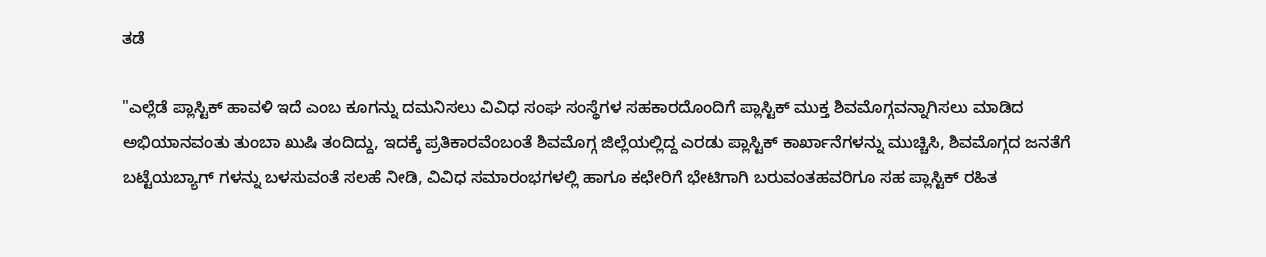ತಡೆ

"ಎಲ್ಲೆಡೆ ಪ್ಲಾಸ್ಟಿಕ್‌ ಹಾವಳಿ ಇದೆ ಎಂಬ ಕೂಗನ್ನು ದಮನಿಸಲು ವಿವಿಧ ಸಂಘ ಸಂಸ್ಥೆಗಳ ಸಹಕಾರದೊಂದಿಗೆ‌ ಪ್ಲಾಸ್ಟಿಕ್ ಮುಕ್ತ ಶಿವಮೊಗ್ಗವನ್ನಾಗಿಸಲು ಮಾಡಿದ ಅಭಿಯಾನವಂತು ತುಂಬಾ ಖುಷಿ ತಂದಿದ್ದು, ಇದಕ್ಕೆ ಪ್ರತಿಕಾರವೆಂಬಂತೆ ಶಿವಮೊಗ್ಗ ಜಿಲ್ಲೆಯಲ್ಲಿದ್ದ ಎರಡು ಪ್ಲಾಸ್ಟಿಕ್ ಕಾರ್ಖಾನೆಗಳನ್ನು ಮುಚ್ಚಿಸಿ, ಶಿವಮೊಗ್ಗದ ಜನತೆಗೆ ಬಟ್ಟೆಯ‌ಬ್ಯಾಗ್ ಗಳನ್ನು‌ ಬಳಸುವಂತೆ‌ ಸಲಹೆ‌ ನೀಡಿ, ವಿವಿಧ ಸಮಾರಂಭಗಳಲ್ಲಿ ಹಾಗೂ ಕಛೇರಿಗೆ ಭೇಟಿಗಾಗಿ ಬರುವಂತಹವರಿಗೂ ಸಹ‌‌ ಪ್ಲಾಸ್ಟಿಕ್ ರಹಿತ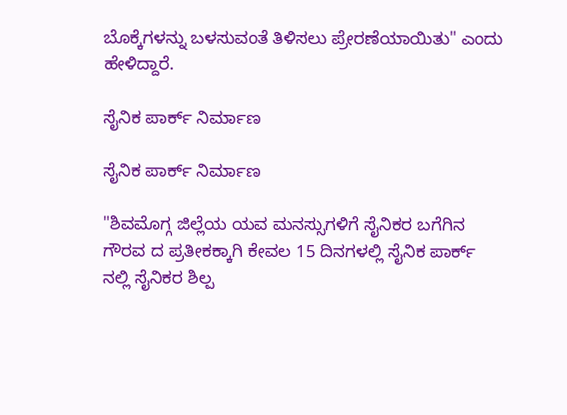ಬೊಕ್ಕೆಗಳನ್ನು ಬಳಸುವಂತೆ ತಿಳಿಸಲು ಪ್ರೇರಣೆಯಾಯಿತು" ಎಂದು ಹೇಳಿದ್ದಾರೆ.

ಸೈನಿಕ ಪಾರ್ಕ್ ನಿರ್ಮಾಣ

ಸೈನಿಕ ಪಾರ್ಕ್ ನಿರ್ಮಾಣ

"ಶಿವಮೊಗ್ಗ ಜಿಲ್ಲೆಯ ಯವ ಮನಸ್ಸುಗಳಿಗೆ ಸೈನಿಕರ‌ ಬಗೆಗಿನ ಗೌರವ ದ ಪ್ರತೀಕಕ್ಕಾಗಿ ಕೇವಲ 15 ದಿನಗಳಲ್ಲಿ ಸೈನಿಕ ಪಾರ್ಕ್ ನಲ್ಲಿ ಸೈನಿಕರ ಶಿಲ್ಪ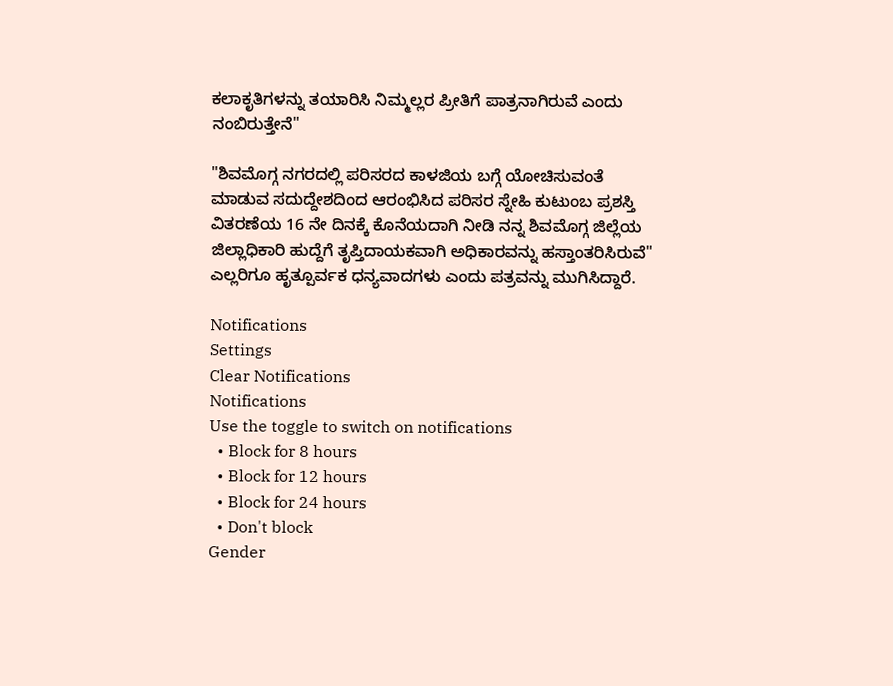ಕಲಾಕೃತಿಗಳನ್ನು ತಯಾರಿಸಿ ನಿಮ್ಮಲ್ಲರ ಪ್ರೀತಿಗೆ ಪಾತ್ರನಾಗಿರುವೆ ಎಂದು ನಂಬಿರುತ್ತೇನೆ"

"ಶಿವಮೊಗ್ಗ ನಗರದಲ್ಲಿ ಪರಿಸರದ ಕಾಳಜಿಯ ಬಗ್ಗೆ ಯೋಚಿಸುವಂತೆ ಮಾಡುವ ಸದುದ್ದೇಶದಿಂದ ಆರಂಭಿಸಿದ ಪರಿಸರ ಸ್ನೇಹಿ‌ ಕುಟುಂಬ ಪ್ರಶಸ್ತಿ ವಿತರಣೆಯ 16 ನೇ ದಿನಕ್ಕೆ ಕೊನೆಯದಾಗಿ ನೀಡಿ ನನ್ನ ಶಿವಮೊಗ್ಗ ಜಿಲ್ಲೆಯ ಜಿಲ್ಲಾಧಿಕಾರಿ ಹುದ್ದೆಗೆ ತೃಪ್ತಿದಾಯಕವಾಗಿ ಅಧಿಕಾರವನ್ನು ಹಸ್ತಾಂತರಿಸಿರುವೆ"
ಎಲ್ಲರಿಗೂ ಹೃತ್ಪೂರ್ವಕ ಧನ್ಯವಾದಗಳು ಎಂದು ಪತ್ರವನ್ನು ಮುಗಿಸಿದ್ದಾರೆ.

Notifications
Settings
Clear Notifications
Notifications
Use the toggle to switch on notifications
  • Block for 8 hours
  • Block for 12 hours
  • Block for 24 hours
  • Don't block
Gender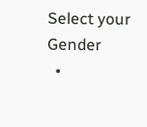Select your Gender
  •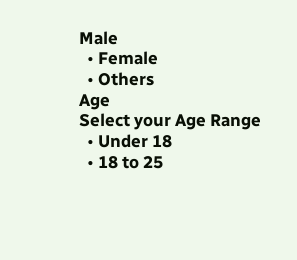Male
  • Female
  • Others
Age
Select your Age Range
  • Under 18
  • 18 to 25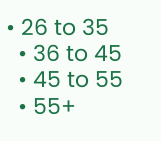• 26 to 35
  • 36 to 45
  • 45 to 55
  • 55+